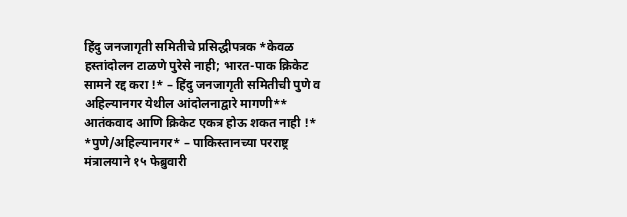हिंदु जनजागृती समितीचे प्रसिद्धीपत्रक *केवळ हस्तांदोलन टाळणे पुरेसे नाही; भारत-पाक क्रिकेट सामने रद्द करा !* – हिंदु जनजागृती समितीची पुणे व अहिल्यानगर येथील आंदोलनाद्वारे मागणी** आतंकवाद आणि क्रिकेट एकत्र होऊ शकत नाही !*
*पुणे/अहिल्यानगर* – पाकिस्तानच्या परराष्ट्र मंत्रालयाने १५ फेब्रुवारी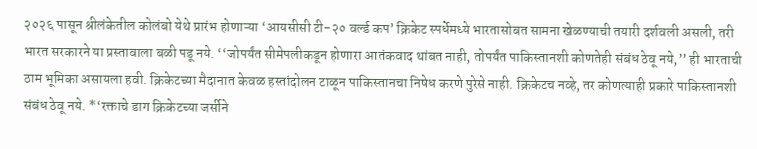२०२६ पासून श्रीलंकेतील कोलंबो येथे प्रारंभ होणाऱ्या ‘आयसीसी टी-२० वर्ल्ड कप’ क्रिकेट स्पर्धेमध्ये भारतासोबत सामना खेळण्याची तयारी दर्शवली असली, तरी भारत सरकारने या प्रस्तावाला बळी पडू नये. ‘‘जोपर्यंत सीमेपलीकडून होणारा आतंकवाद थांबत नाही, तोपर्यंत पाकिस्तानशी कोणतेही संबंध ठेवू नये,’’ ही भारताची ठाम भूमिका असायला हवी. क्रिकेटच्या मैदानात केवळ हस्तांदोलन टाळून पाकिस्तानचा निषेध करणे पुरेसे नाही. क्रिकेटच नव्हे, तर कोणत्याही प्रकारे पाकिस्तानशी संबंध ठेवू नये. *‘रक्ताचे डाग क्रिकेटच्या जर्सीने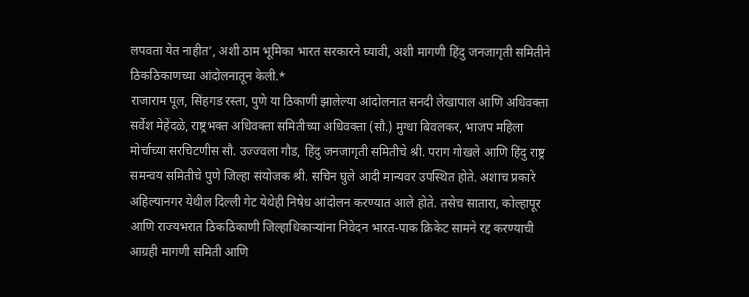लपवता येत नाहीत’, अशी ठाम भूमिका भारत सरकारने घ्यावी, अशी मागणी हिंदु जनजागृती समितीने ठिकठिकाणच्या आंदोलनातून केली.*
राजाराम पूल, सिंहगड रस्ता, पुणे या ठिकाणी झालेल्या आंदोलनात सनदी लेखापाल आणि अधिवक्ता सर्वेश मेहेंदळे, राष्ट्रभक्त अधिवक्ता समितीच्या अधिवक्ता (सौ.) मुग्धा बिवलकर, भाजप महिला मोर्चाच्या सरचिटणीस सौ. उज्ज्वला गौड, हिंदु जनजागृती समितीचे श्री. पराग गोखले आणि हिंदु राष्ट्र समन्वय समितीचे पुणे जिल्हा संयोजक श्री. सचिन घुले आदी मान्यवर उपस्थित होते. अशाच प्रकारे अहिल्यानगर येथील दिल्ली गेट येथेही निषेध आंदोलन करण्यात आले होते. तसेच सातारा, कोल्हापूर आणि राज्यभरात ठिकठिकाणी जिल्हाधिकाऱ्यांना निवेदन भारत-पाक क्रिकेट सामने रद्द करण्याची आग्रही मागणी समिती आणि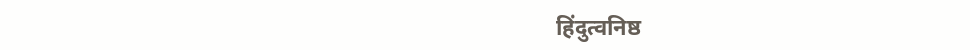हिंदुत्वनिष्ठ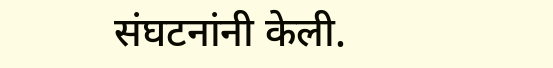संघटनांनी केली.